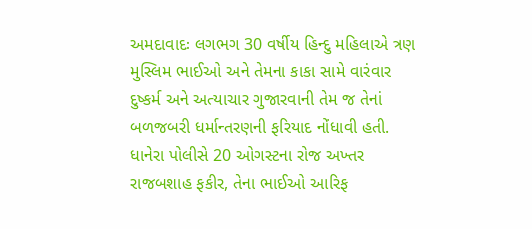અમદાવાદઃ લગભગ 30 વર્ષીય હિન્દુ મહિલાએ ત્રણ મુસ્લિમ ભાઈઓ અને તેમના કાકા સામે વારંવાર દુષ્કર્મ અને અત્યાચાર ગુજારવાની તેમ જ તેનાં બળજબરી ધર્માન્તરણની ફરિયાદ નોંધાવી હતી.
ધાનેરા પોલીસે 20 ઓગસ્ટના રોજ અખ્તર રાજબશાહ ફકીર, તેના ભાઈઓ આરિફ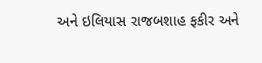અને ઇલિયાસ રાજબશાહ ફકીર અને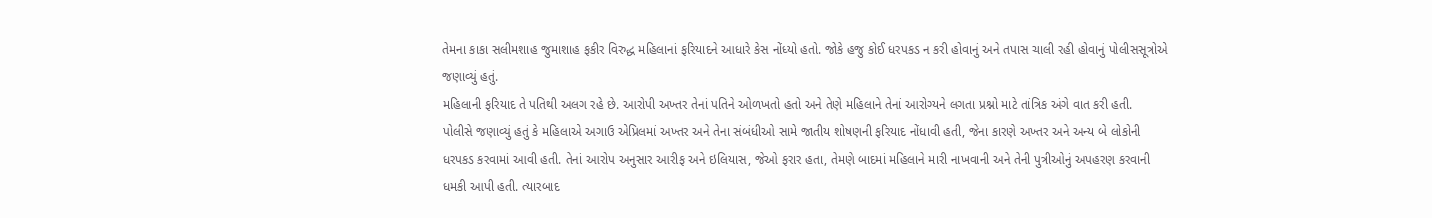તેમના કાકા સલીમશાહ જુમાશાહ ફકીર વિરુદ્ધ મહિલાનાં ફરિયાદને આધારે કેસ નોંધ્યો હતો. જોકે હજુ કોઈ ધરપકડ ન કરી હોવાનું અને તપાસ ચાલી રહી હોવાનું પોલીસસૂત્રોએ જણાવ્યું હતું.
મહિલાની ફરિયાદ તે પતિથી અલગ રહે છે. આરોપી અખ્તર તેનાં પતિને ઓળખતો હતો અને તેણે મહિલાને તેનાં આરોગ્યને લગતા પ્રશ્નો માટે તાંત્રિક અંગે વાત કરી હતી.
પોલીસે જણાવ્યું હતું કે મહિલાએ અગાઉ એપ્રિલમાં અખ્તર અને તેના સંબંધીઓ સામે જાતીય શોષણની ફરિયાદ નોંધાવી હતી, જેના કારણે અખ્તર અને અન્ય બે લોકોની ધરપકડ કરવામાં આવી હતી. તેનાં આરોપ અનુસાર આરીફ અને ઇલિયાસ, જેઓ ફરાર હતા, તેમણે બાદમાં મહિલાને મારી નાખવાની અને તેની પુત્રીઓનું અપહરણ કરવાની ધમકી આપી હતી. ત્યારબાદ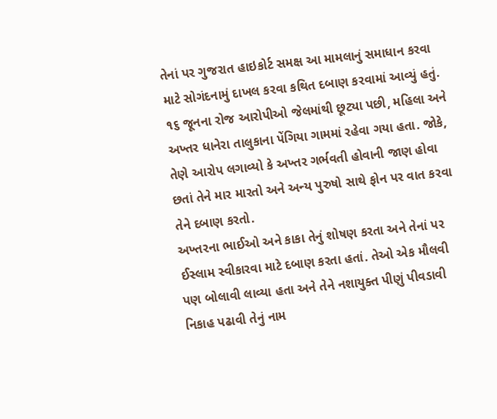તેનાં પર ગુજરાત હાઇકોર્ટ સમક્ષ આ મામલાનું સમાધાન કરવા માટે સોગંદનામું દાખલ કરવા કથિત દબાણ કરવામાં આવ્યું હતું.
૧૬ જૂનના રોજ આરોપીઓ જેલમાંથી છૂટ્યા પછી, મહિલા અને અખ્તર ધાનેરા તાલુકાના પેંગિયા ગામમાં રહેવા ગયા હતા. જોકે, તેણે આરોપ લગાવ્યો કે અખ્તર ગર્ભવતી હોવાની જાણ હોવા છતાં તેને માર મારતો અને અન્ય પુરુષો સાથે ફોન પર વાત કરવા તેને દબાણ કરતો.
અખ્તરના ભાઈઓ અને કાકા તેનું શોષણ કરતા અને તેનાં પર ઈસ્લામ સ્વીકારવા માટે દબાણ કરતા હતાં. તેઓ એક મૌલવી પણ બોલાવી લાવ્યા હતા અને તેને નશાયુક્ત પીણું પીવડાવી નિકાહ પઢાવી તેનું નામ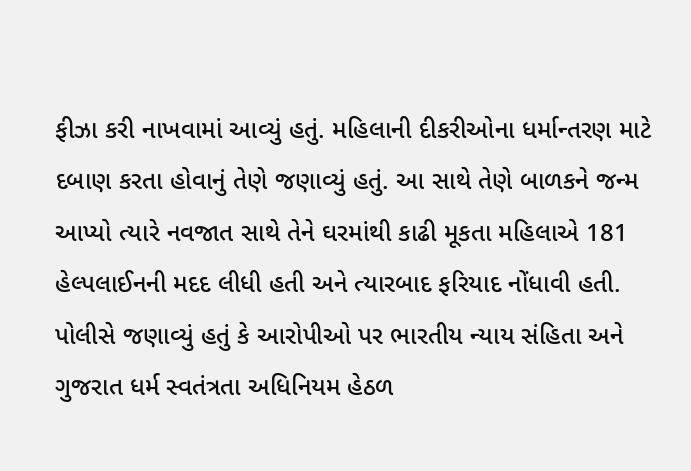ફીઝા કરી નાખવામાં આવ્યું હતું. મહિલાની દીકરીઓના ધર્માન્તરણ માટે દબાણ કરતા હોવાનું તેણે જણાવ્યું હતું. આ સાથે તેણે બાળકને જન્મ આપ્યો ત્યારે નવજાત સાથે તેને ઘરમાંથી કાઢી મૂકતા મહિલાએ 181 હેલ્પલાઈનની મદદ લીધી હતી અને ત્યારબાદ ફરિયાદ નોંધાવી હતી.
પોલીસે જણાવ્યું હતું કે આરોપીઓ પર ભારતીય ન્યાય સંહિતા અને ગુજરાત ધર્મ સ્વતંત્રતા અધિનિયમ હેઠળ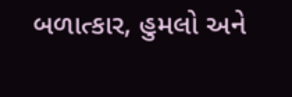બળાત્કાર, હુમલો અને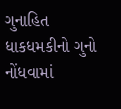ગુનાહિત ધાકધમકીનો ગુનો નોંધવામાં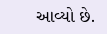આવ્યો છે.